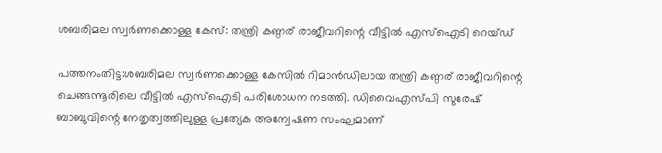ശബരിമല സ്വർണക്കൊള്ള കേസ്: തന്ത്രി കണ്ഠര് രാജീവറിന്റെ വീട്ടിൽ എസ്‌ഐടി റെയ്ഡ്

പത്തനംതിട്ട:ശബരിമല സ്വർണക്കൊള്ള കേസിൽ റിമാൻഡിലായ തന്ത്രി കണ്ഠര് രാജീവറിന്റെ ചെങ്ങന്നൂരിലെ വീട്ടിൽ എസ്‌ഐടി പരിശോധന നടത്തി. ഡിവൈഎസ്പി സുരേഷ് ബാബുവിന്റെ നേതൃത്വത്തിലുള്ള പ്രത്യേക അന്വേഷണ സംഘമാണ്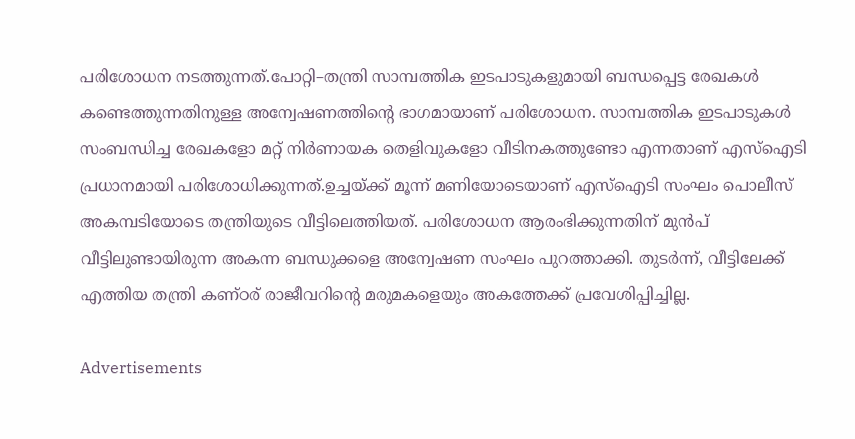പരിശോധന നടത്തുന്നത്.പോറ്റി–തന്ത്രി സാമ്പത്തിക ഇടപാടുകളുമായി ബന്ധപ്പെട്ട രേഖകൾ കണ്ടെത്തുന്നതിനുള്ള അന്വേഷണത്തിന്റെ ഭാഗമായാണ് പരിശോധന. സാമ്പത്തിക ഇടപാടുകൾ സംബന്ധിച്ച രേഖകളോ മറ്റ് നിർണായക തെളിവുകളോ വീടിനകത്തുണ്ടോ എന്നതാണ് എസ്‌ഐടി പ്രധാനമായി പരിശോധിക്കുന്നത്.ഉച്ചയ്ക്ക് മൂന്ന് മണിയോടെയാണ് എസ്‌ഐടി സംഘം പൊലീസ് അകമ്പടിയോടെ തന്ത്രിയുടെ വീട്ടിലെത്തിയത്. പരിശോധന ആരംഭിക്കുന്നതിന് മുൻപ് വീട്ടിലുണ്ടായിരുന്ന അകന്ന ബന്ധുക്കളെ അന്വേഷണ സംഘം പുറത്താക്കി. തുടർന്ന്, വീട്ടിലേക്ക് എത്തിയ തന്ത്രി കണ്ഠര് രാജീവറിന്റെ മരുമകളെയും അകത്തേക്ക് പ്രവേശിപ്പിച്ചില്ല.

Advertisements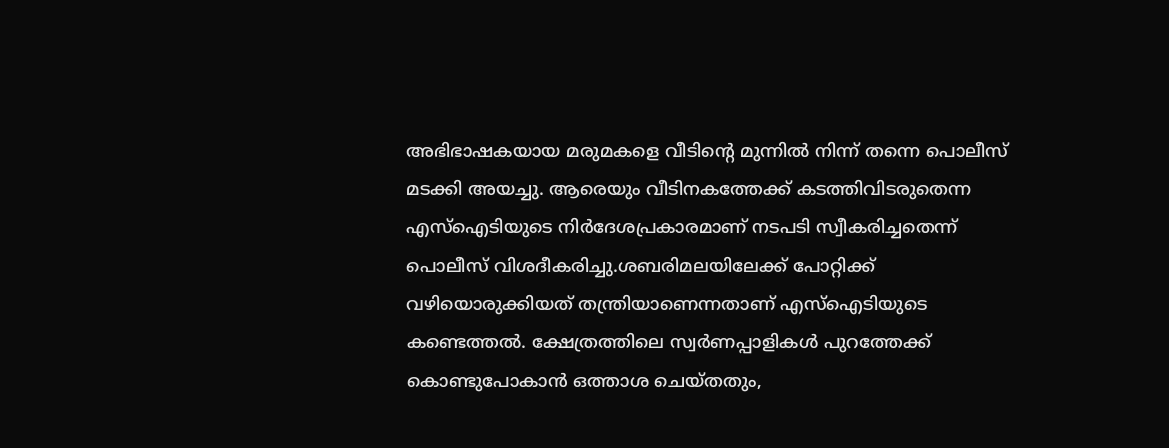അഭിഭാഷകയായ മരുമകളെ വീടിന്റെ മുന്നിൽ നിന്ന് തന്നെ പൊലീസ് മടക്കി അയച്ചു. ആരെയും വീടിനകത്തേക്ക് കടത്തിവിടരുതെന്ന എസ്‌ഐടിയുടെ നിർദേശപ്രകാരമാണ് നടപടി സ്വീകരിച്ചതെന്ന് പൊലീസ് വിശദീകരിച്ചു.ശബരിമലയിലേക്ക് പോറ്റിക്ക് വഴിയൊരുക്കിയത് തന്ത്രിയാണെന്നതാണ് എസ്‌ഐടിയുടെ കണ്ടെത്തൽ. ക്ഷേത്രത്തിലെ സ്വർണപ്പാളികൾ പുറത്തേക്ക് കൊണ്ടുപോകാൻ ഒത്താശ ചെയ്തതും,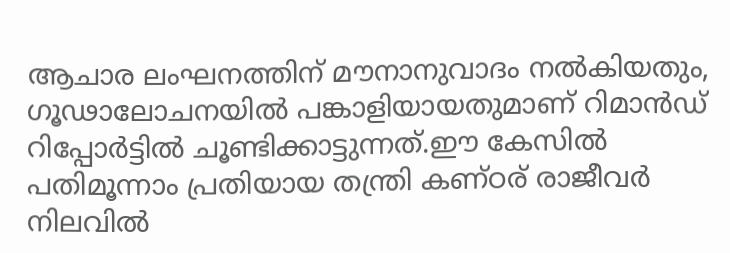ആചാര ലംഘനത്തിന് മൗനാനുവാദം നൽകിയതും, ഗൂഢാലോചനയിൽ പങ്കാളിയായതുമാണ് റിമാൻഡ് റിപ്പോർട്ടിൽ ചൂണ്ടിക്കാട്ടുന്നത്.ഈ കേസിൽ പതിമൂന്നാം പ്രതിയായ തന്ത്രി കണ്ഠര് രാജീവർ നിലവിൽ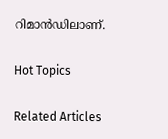റിമാൻഡിലാണ്.

Hot Topics

Related Articles